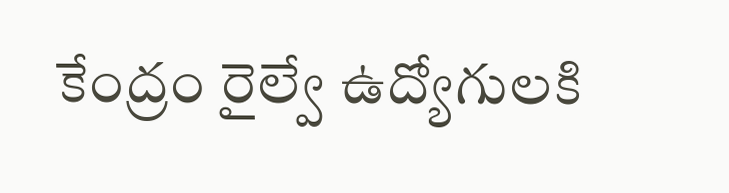కేంద్రం రైల్వే ఉద్యోగులకి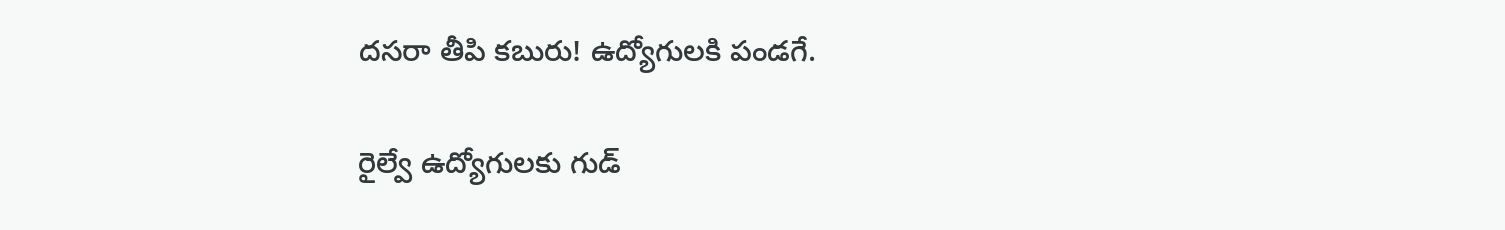దసరా తీపి కబురు! ఉద్యోగులకి పండగే.

రైల్వే ఉద్యోగులకు గుడ్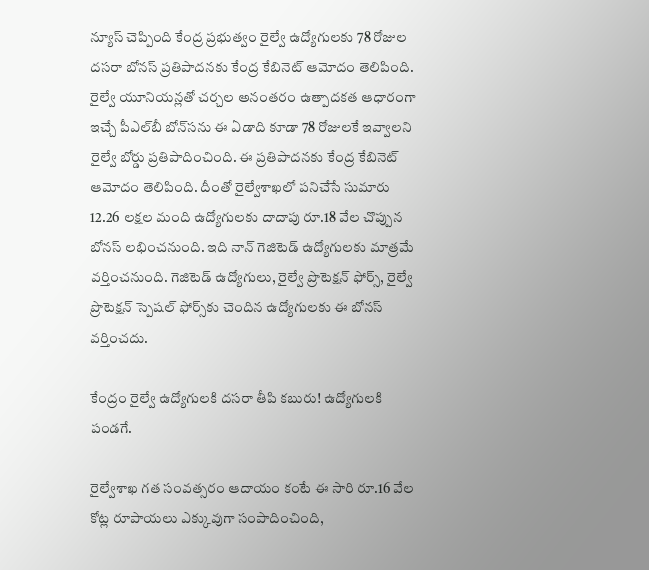న్యూస్ చెప్పింది కేంద్ర ప్రభుత్వం రైల్వే ఉద్యోగులకు 78 రోజుల దసరా బోనస్‌ ప్రతిపాదనకు కేంద్ర కేబినెట్ ఆమోదం తెలిపింది. రైల్వే యూనియన్లతో చర్చల అనంతరం ఉత్పాదకత ఆధారంగా ఇచ్చే పీఎల్‌బీ బోన్‌సను ఈ ఏడాది కూడా 78 రోజులకే ఇవ్వాలని రైల్వే బోర్డు ప్రతిపాదించింది. ఈ ప్రతిపాదనకు కేంద్ర కేబినెట్‌ ఆమోదం తెలిపింది. దీంతో రైల్వేశాఖలో పనిచేసే సుమారు 12.26 లక్షల మంది ఉద్యోగులకు దాదాపు రూ.18 వేల చొప్పున బోనస్‌ లభించనుంది. ఇది నాన్‌ గెజిటెడ్ ఉద్యోగులకు మాత్రమే వర్తించనుంది. గెజిటెడ్‌ ఉద్యోగులు, రైల్వే ప్రొటెక్షన్‌ ఫోర్స్‌, రైల్వే ప్రొటెక్షన్‌ స్పెషల్‌ ఫోర్స్‌కు చెందిన ఉద్యోగులకు ఈ బోనస్‌ వర్తించదు.

కేంద్రం రైల్వే ఉద్యోగులకి దసరా తీపి కబురు! ఉద్యోగులకి పండగే.

రైల్వేశాఖ గత సంవత్సరం ఆదాయం కంటే ఈ సారి రూ.16 వేల కోట్ల రూపాయలు ఎక్కువుగా సంపాదించింది,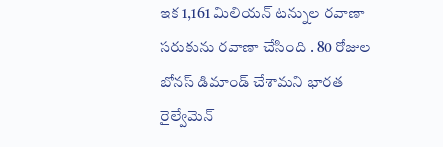ఇక 1,161 మిలియన్ టన్నుల రవాణా సరుకును రవాణా చేసింది . 80 రోజుల బోనస్ డిమాండ్ చేశామని భారత రైల్వేమెన్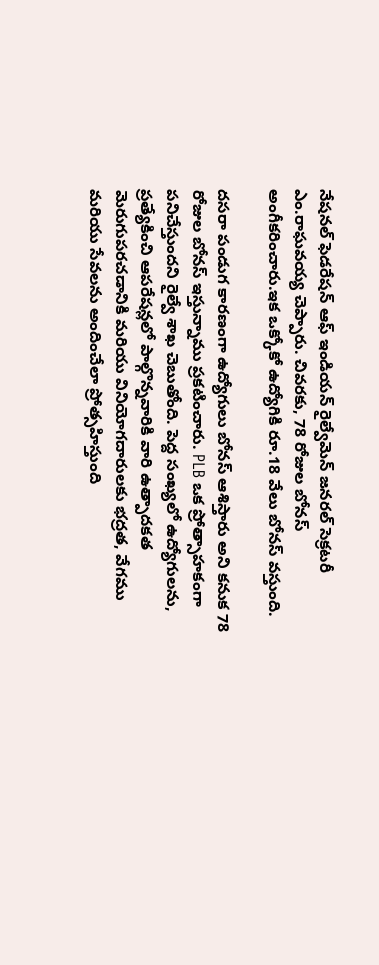నేషనల్ ఫెడరేషన్ ఆఫ్ ఇండియన్ రైల్వేమెన్ జనరల్ సెక్రటరీ ఎం.రాఘవయ్య చెప్పారు. చివరకు, 78 రోజుల బోనస్ అంగీకరించారు.ఇక ఒక్కోకో ఉద్యోగికి రూ.18 వేలు బోనస్ వస్తుంది.

దసరా పండుగ కారణంగా ఉద్యోగులు బోనస్ ఆశిస్తారు అని కనుక 78 రోజుల బోనస్ ఇస్తున్నాము ప్రకటించారు. PLB ఒక ప్రోత్సాహకంగా పనిచేస్తుందని రైల్వే శాఖ చెబుతోంది. పెద్ద సంఖ్యలో ఉద్యోగులను, ప్రత్యేకించి ఆపరేషన్లలో పాల్గొన్నవారికి వారి ఉత్పాదకత మెరుగుపరచడానికి మరియు వినియోగదారులకు భద్రత, వేగము మరియు సేవలను అందించేలా ప్రోత్సహిస్తుంది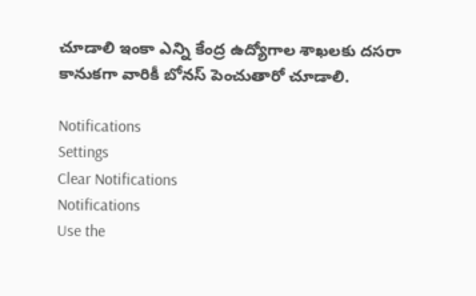చూడాలి ఇంకా ఎన్ని కేంద్ర ఉద్యోగాల శాఖలకు దసరా కానుకగా వారికీ బోనస్ పెంచుతారో చూడాలి.

Notifications
Settings
Clear Notifications
Notifications
Use the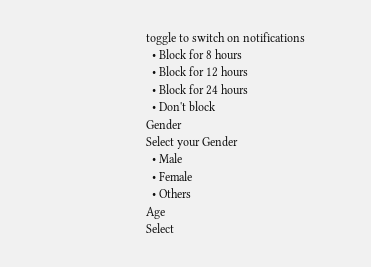toggle to switch on notifications
  • Block for 8 hours
  • Block for 12 hours
  • Block for 24 hours
  • Don't block
Gender
Select your Gender
  • Male
  • Female
  • Others
Age
Select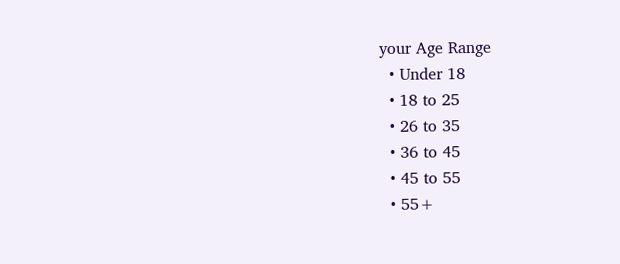your Age Range
  • Under 18
  • 18 to 25
  • 26 to 35
  • 36 to 45
  • 45 to 55
  • 55+